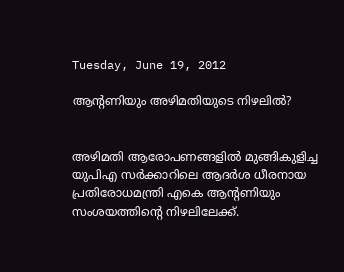Tuesday, June 19, 2012

ആന്റണിയും അഴിമതിയുടെ നിഴലില്‍?


അഴിമതി ആരോപണങ്ങളില്‍ മുങ്ങികുളിച്ച യുപിഎ സര്‍ക്കാറിലെ ആദര്‍ശ ധീരനായ പ്രതിരോധമന്ത്രി എകെ ആന്റണിയും സംശയത്തിന്റെ നിഴലിലേക്ക്.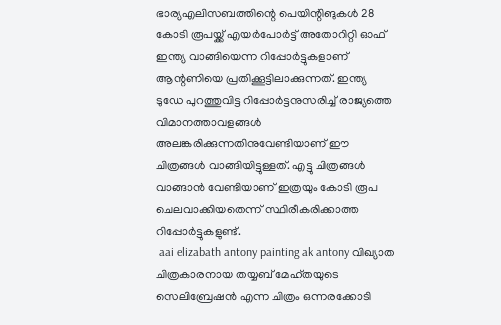ഭാര്യഎലിസബത്തിന്റെ പെയിന്റിങുകള്‍ 28 കോടി രൂപയ്ക്ക് എയര്‍പോര്‍ട്ട് അതോറിറ്റി ഓഫ് ഇന്ത്യ വാങ്ങിയെന്ന റിപ്പോര്‍ട്ടുകളാണ് ആന്റണിയെ പ്രതിക്കൂട്ടിലാക്കുന്നത്. ഇന്ത്യ ടുഡേ പുറത്തുവിട്ട റിപ്പോര്‍ട്ടനുസരിച്ച് രാജ്യത്തെ വിമാനത്താവളങ്ങള്‍ അലങ്കരിക്കുന്നതിനുവേണ്ടിയാണ് ഈ ചിത്രങ്ങള്‍ വാങ്ങിയിട്ടുള്ളത്. എട്ടു ചിത്രങ്ങള്‍ വാങ്ങാന്‍ വേണ്ടിയാണ് ഇത്രയും കോടി രൂപ ചെലവാക്കിയതെന്ന് സ്ഥിരീകരിക്കാത്ത റിപ്പോര്‍ട്ടുകളുണ്ട്.
 aai elizabath antony painting ak antony വിഖ്യാത ചിത്രകാരനായ തയ്യബ് മേഹ്തയുടെ സെലിബ്രേഷന്‍ എന്ന ചിത്രം ഒന്നരക്കോടി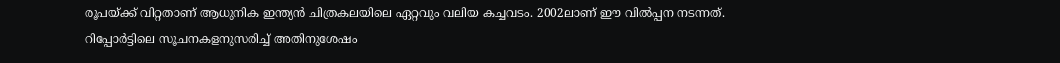രൂപയ്ക്ക് വിറ്റതാണ് ആധുനിക ഇന്ത്യന്‍ ചിത്രകലയിലെ ഏറ്റവും വലിയ കച്ചവടം. 2002ലാണ് ഈ വില്‍പ്പന നടന്നത്. റിപ്പോര്‍ട്ടിലെ സൂചനകളനുസരിച്ച് അതിനുശേഷം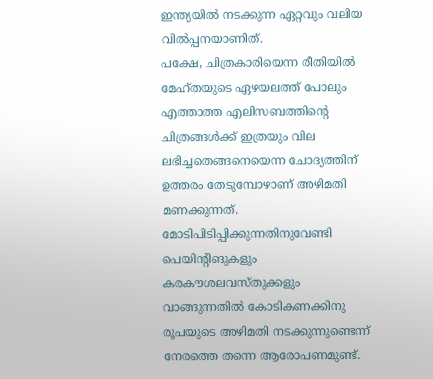ഇന്ത്യയില്‍ നടക്കുന്ന ഏറ്റവും വലിയ വില്‍പ്പനയാണിത്.
പക്ഷേ, ചിത്രകാരിയെന്ന രീതിയില്‍ മേഹ്തയുടെ ഏഴയലത്ത് പോലും എത്താത്ത എലിസബത്തിന്റെ ചിത്രങ്ങള്‍ക്ക് ഇത്രയും വില ലഭിച്ചതെങ്ങനെയെന്ന ചോദ്യത്തിന് ഉത്തരം തേടുമ്പോഴാണ് അഴിമതി മണക്കുന്നത്. മോടിപിടിപ്പിക്കുന്നതിനുവേണ്ടി പെയിന്റിങുകളും കരകൗശലവസ്തുക്കളും വാങ്ങുന്നതില്‍ കോടികണക്കിനു രൂപയുടെ അഴിമതി നടക്കുന്നുണ്ടെന്ന് നേരത്തെ തന്നെ ആരോപണമുണ്ട്.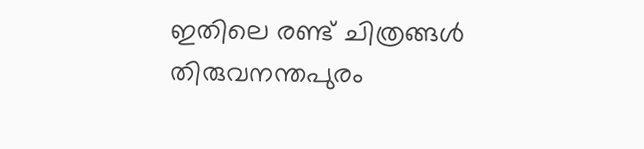ഇതിലെ രണ്ട് ചിത്രങ്ങള്‍ തിരുവനന്തപുരം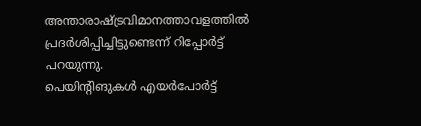അന്താരാഷ്ട്രവിമാനത്താവളത്തില്‍ പ്രദര്‍ശിപ്പിച്ചിട്ടുണ്ടെന്ന് റിപ്പോര്‍ട്ട് പറയുന്നു.
പെയിന്റിങുകള്‍ എയര്‍പോര്‍ട്ട്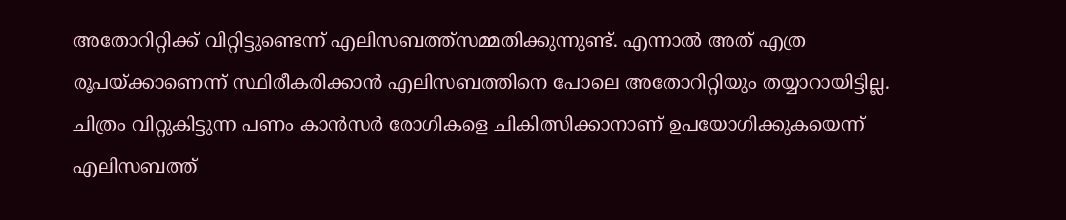അതോറിറ്റിക്ക് വിറ്റിട്ടുണ്ടെന്ന് എലിസബത്ത്സമ്മതിക്കുന്നുണ്ട്. എന്നാല്‍ അത് എത്ര രൂപയ്ക്കാണെന്ന് സ്ഥിരീകരിക്കാന്‍ എലിസബത്തിനെ പോലെ അതോറിറ്റിയും തയ്യാറായിട്ടില്ല. ചിത്രം വിറ്റുകിട്ടുന്ന പണം കാന്‍സര്‍ രോഗികളെ ചികിത്സിക്കാനാണ് ഉപയോഗിക്കുകയെന്ന് എലിസബത്ത്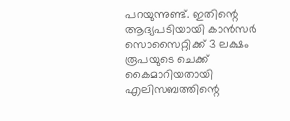പറയുന്നുണ്ട്. ഇതിന്റെ ആദ്യപടിയായി കാന്‍സര്‍ സൊസൈറ്റിക്ക് 3 ലക്ഷം രൂപയുടെ ചെക്ക് കൈമാറിയതായി എലിസബത്തിന്റെ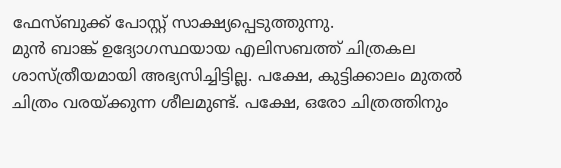ഫേസ്ബുക്ക് പോസ്റ്റ് സാക്ഷ്യപ്പെടുത്തുന്നു.
മുന്‍ ബാങ്ക് ഉദ്യോഗസ്ഥയായ എലിസബത്ത് ചിത്രകല ശാസ്ത്രീയമായി അഭ്യസിച്ചിട്ടില്ല. പക്ഷേ, കുട്ടിക്കാലം മുതല്‍ ചിത്രം വരയ്ക്കുന്ന ശീലമുണ്ട്. പക്ഷേ, ഒരോ ചിത്രത്തിനും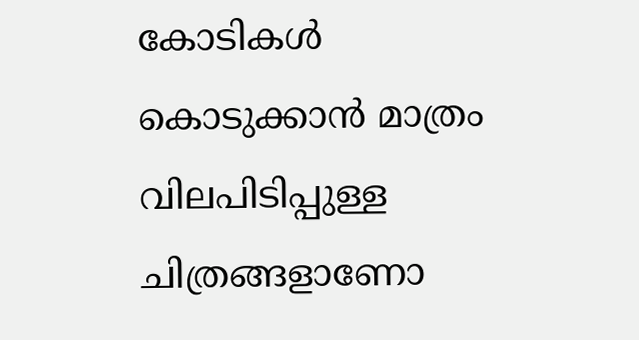കോടികള്‍ കൊടുക്കാന്‍ മാത്രം വിലപിടിപ്പുള്ള ചിത്രങ്ങളാണോ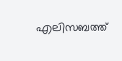എലിസബത്ത്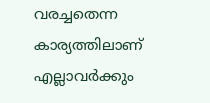വരച്ചതെന്ന കാര്യത്തിലാണ് എല്ലാവര്‍ക്കും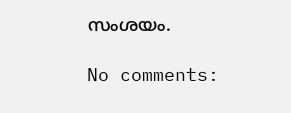സംശയം.

No comments: